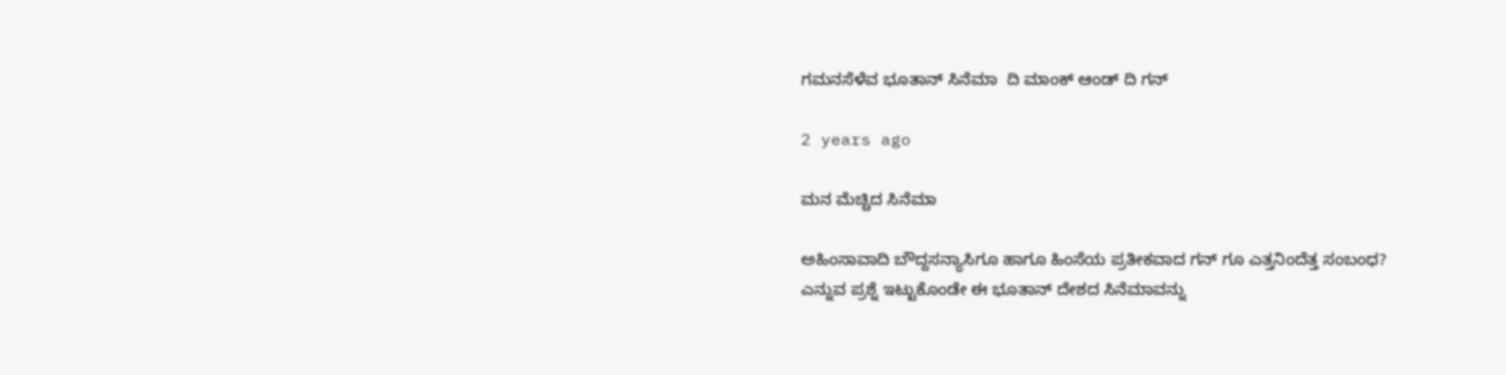ಗಮನಸೆಳೆವ ಭೂತಾನ್ ಸಿನೆಮಾ  ದಿ ಮಾಂಕ್ ಆಂಡ್ ದಿ ಗನ್

2 years ago

ಮನ ಮೆಚ್ಚಿದ ಸಿನೆಮಾ

ಅಹಿಂಸಾವಾದಿ ಬೌದ್ದಸನ್ಯಾಸಿಗೂ ಹಾಗೂ ಹಿಂಸೆಯ ಪ್ರತೀಕವಾದ ಗನ್ ಗೂ ಎತ್ತನಿಂದೆತ್ತ ಸಂಬಂಧ? ಎನ್ನುವ ಪ್ರಶ್ನೆ ಇಟ್ಟುಕೊಂಡೇ ಈ ಭೂತಾನ್ ದೇಶದ ಸಿನೆಮಾವನ್ನು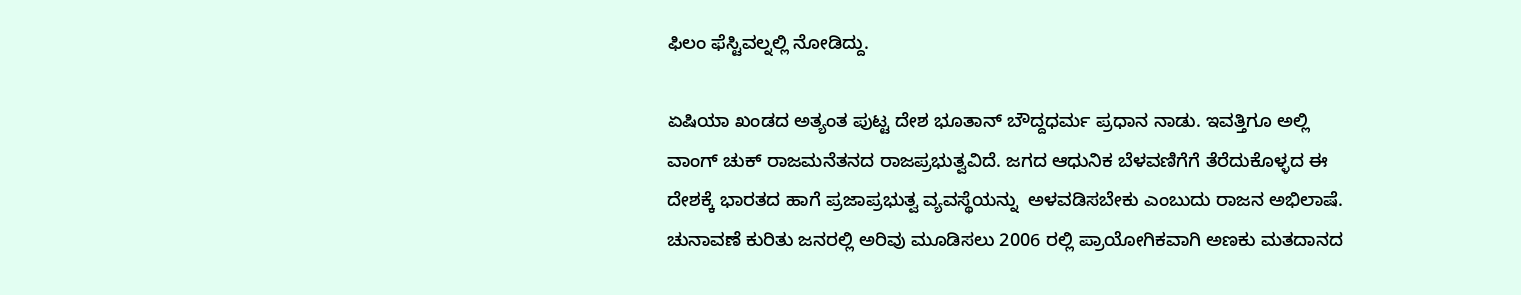ಫಿಲಂ ಫೆಸ್ಟಿವಲ್ನಲ್ಲಿ ನೋಡಿದ್ದು.

ಏಷಿಯಾ ಖಂಡದ ಅತ್ಯಂತ ಪುಟ್ಟ ದೇಶ ಭೂತಾನ್ ಬೌದ್ದಧರ್ಮ ಪ್ರಧಾನ ನಾಡು. ಇವತ್ತಿಗೂ ಅಲ್ಲಿ ವಾಂಗ್ ಚುಕ್ ರಾಜಮನೆತನದ ರಾಜಪ್ರಭುತ್ವವಿದೆ. ಜಗದ ಆಧುನಿಕ ಬೆಳವಣಿಗೆಗೆ ತೆರೆದುಕೊಳ್ಳದ ಈ ದೇಶಕ್ಕೆ ಭಾರತದ ಹಾಗೆ ಪ್ರಜಾಪ್ರಭುತ್ವ ವ್ಯವಸ್ಥೆಯನ್ನು  ಅಳವಡಿಸಬೇಕು ಎಂಬುದು ರಾಜನ ಅಭಿಲಾಷೆ. ಚುನಾವಣೆ ಕುರಿತು ಜನರಲ್ಲಿ ಅರಿವು ಮೂಡಿಸಲು 2006 ರಲ್ಲಿ ಪ್ರಾಯೋಗಿಕವಾಗಿ ಅಣಕು ಮತದಾನದ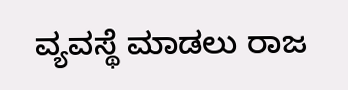ವ್ಯವಸ್ಥೆ ಮಾಡಲು ರಾಜ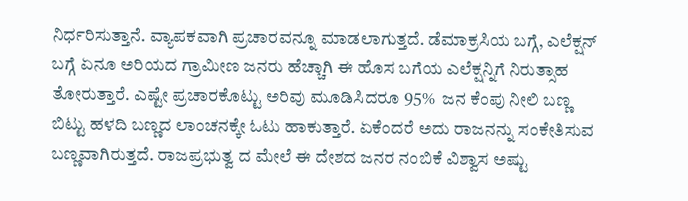ನಿರ್ಧರಿಸುತ್ತಾನೆ. ವ್ಯಾಪಕವಾಗಿ ಪ್ರಚಾರವನ್ನೂ ಮಾಡಲಾಗುತ್ತದೆ. ಡೆಮಾಕ್ರಸಿಯ ಬಗ್ಗೆ, ಎಲೆಕ್ಷನ್ ಬಗ್ಗೆ ಏನೂ ಅರಿಯದ ಗ್ರಾಮೀಣ ಜನರು ಹೆಚ್ಚಾಗಿ ಈ ಹೊಸ ಬಗೆಯ ಎಲೆಕ್ಷನ್ನಿಗೆ ನಿರುತ್ಸಾಹ ತೋರುತ್ತಾರೆ. ಎಷ್ಟೇ ಪ್ರಚಾರಕೊಟ್ಟು ಅರಿವು ಮೂಡಿಸಿದರೂ 95%  ಜನ ಕೆಂಪು ನೀಲಿ ಬಣ್ಣ ಬಿಟ್ಟು ಹಳದಿ ಬಣ್ಣದ ಲಾಂಚನಕ್ಕೇ ಓಟು ಹಾಕುತ್ತಾರೆ. ಏಕೆಂದರೆ ಅದು ರಾಜನನ್ನು ಸಂಕೇತಿಸುವ ಬಣ್ಣವಾಗಿರುತ್ತದೆ. ರಾಜಪ್ರಭುತ್ವ ದ ಮೇಲೆ ಈ ದೇಶದ ಜನರ ನಂಬಿಕೆ ವಿಶ್ವಾಸ ಅಷ್ಟು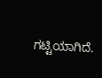ಗಟ್ಟಿಯಾಗಿದೆ.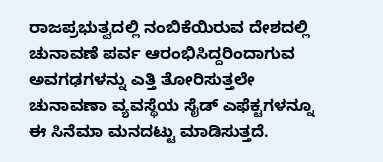ರಾಜಪ್ರಭುತ್ವದಲ್ಲಿ ನಂಬಿಕೆಯಿರುವ ದೇಶದಲ್ಲಿ ಚುನಾವಣೆ ಪರ್ವ ಆರಂಭಿಸಿದ್ದರಿಂದಾಗುವ ಅವಗಢಗಳನ್ನು ಎತ್ತಿ ತೋರಿಸುತ್ತಲೇ ಚುನಾವಣಾ ವ್ಯವಸ್ಥೆಯ ಸೈಡ್ ಎಫೆಕ್ಟಗಳನ್ನೂ ಈ ಸಿನೆಮಾ ಮನದಟ್ಟು ಮಾಡಿಸುತ್ತದೆ.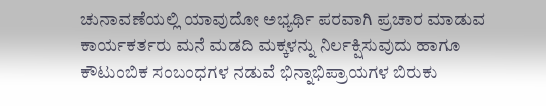ಚುನಾವಣೆಯಲ್ಲಿ ಯಾವುದೋ ಅಭ್ಯರ್ಥಿ ಪರವಾಗಿ ಪ್ರಚಾರ ಮಾಡುವ ಕಾರ್ಯಕರ್ತರು ಮನೆ ಮಡದಿ ಮಕ್ಕಳನ್ನು ನಿರ್ಲಕ್ಷಿಸುವುದು ಹಾಗೂ ಕೌಟುಂಬಿಕ ಸಂಬಂಧಗಳ ನಡುವೆ ಭಿನ್ನಾಭಿಪ್ರಾಯಗಳ ಬಿರುಕು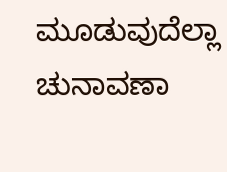ಮೂಡುವುದೆಲ್ಲಾ ಚುನಾವಣಾ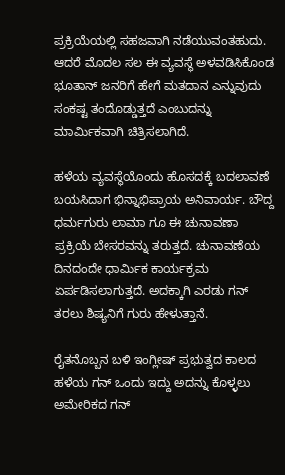ಪ್ರಕ್ರಿಯೆಯಲ್ಲಿ ಸಹಜವಾಗಿ ನಡೆಯುವಂತಹುದು. ಆದರೆ ಮೊದಲ ಸಲ ಈ ವ್ಯವಸ್ಥೆ ಅಳವಡಿಸಿಕೊಂಡ ಭೂತಾನ್ ಜನರಿಗೆ ಹೇಗೆ ಮತದಾನ ಎನ್ನುವುದು ಸಂಕಷ್ಟ ತಂದೊಡ್ಡುತ್ತದೆ ಎಂಬುದನ್ನು  ಮಾರ್ಮಿಕವಾಗಿ ಚಿತ್ರಿಸಲಾಗಿದೆ.

ಹಳೆಯ ವ್ಯವಸ್ಥೆಯೊಂದು ಹೊಸದಕ್ಕೆ ಬದಲಾವಣೆ ಬಯಸಿದಾಗ ಭಿನ್ನಾಭಿಪ್ರಾಯ ಅನಿವಾರ್ಯ. ಬೌದ್ದ ಧರ್ಮಗುರು ಲಾಮಾ ಗೂ ಈ ಚುನಾವಣಾ ಪ್ರಕ್ರಿಯೆ ಬೇಸರವನ್ನು ತರುತ್ತದೆ. ಚುನಾವಣೆಯ ದಿನದಂದೇ ಧಾರ್ಮಿಕ ಕಾರ್ಯಕ್ರಮ ಏರ್ಪಡಿಸಲಾಗುತ್ತದೆ. ಅದಕ್ಕಾಗಿ ಎರಡು ಗನ್ ತರಲು ಶಿಷ್ಯನಿಗೆ ಗುರು ಹೇಳುತ್ತಾನೆ.

ರೈತನೊಬ್ಬನ ಬಳಿ ಇಂಗ್ಲೀಷ್ ಪ್ರಭುತ್ವದ ಕಾಲದ ಹಳೆಯ ಗನ್ ಒಂದು ಇದ್ದು ಅದನ್ನು ಕೊಳ್ಳಲು ಅಮೇರಿಕದ ಗನ್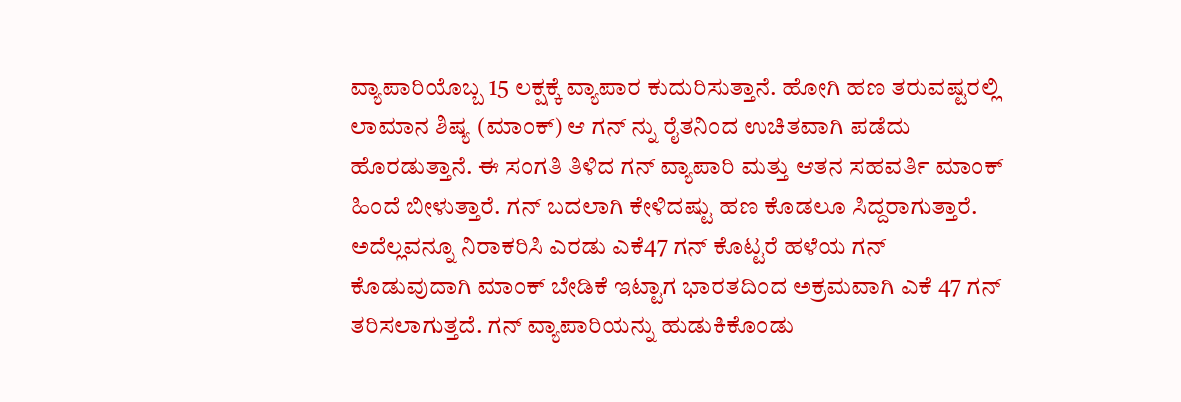ವ್ಯಾಪಾರಿಯೊಬ್ಬ 15 ಲಕ್ಷಕ್ಕೆ ವ್ಯಾಪಾರ ಕುದುರಿಸುತ್ತಾನೆ. ಹೋಗಿ ಹಣ ತರುವಷ್ಟರಲ್ಲಿ ಲಾಮಾನ ಶಿಷ್ಯ (ಮಾಂಕ್) ಆ ಗನ್ ನ್ನು ರೈತನಿಂದ ಉಚಿತವಾಗಿ ಪಡೆದು ಹೊರಡುತ್ತಾನೆ. ಈ ಸಂಗತಿ ತಿಳಿದ ಗನ್ ವ್ಯಾಪಾರಿ ಮತ್ತು ಆತನ ಸಹವರ್ತಿ ಮಾಂಕ್ ಹಿಂದೆ ಬೀಳುತ್ತಾರೆ. ಗನ್ ಬದಲಾಗಿ ಕೇಳಿದಷ್ಟು ಹಣ ಕೊಡಲೂ ಸಿದ್ದರಾಗುತ್ತಾರೆ. ಅದೆಲ್ಲವನ್ನೂ ನಿರಾಕರಿಸಿ ಎರಡು ಎಕೆ47 ಗನ್ ಕೊಟ್ಟರೆ ಹಳೆಯ ಗನ್ ಕೊಡುವುದಾಗಿ ಮಾಂಕ್ ಬೇಡಿಕೆ ಇಟ್ಟಾಗ ಭಾರತದಿಂದ ಅಕ್ರಮವಾಗಿ ಎಕೆ 47 ಗನ್ ತರಿಸಲಾಗುತ್ತದೆ. ಗನ್ ವ್ಯಾಪಾರಿಯನ್ನು ಹುಡುಕಿಕೊಂಡು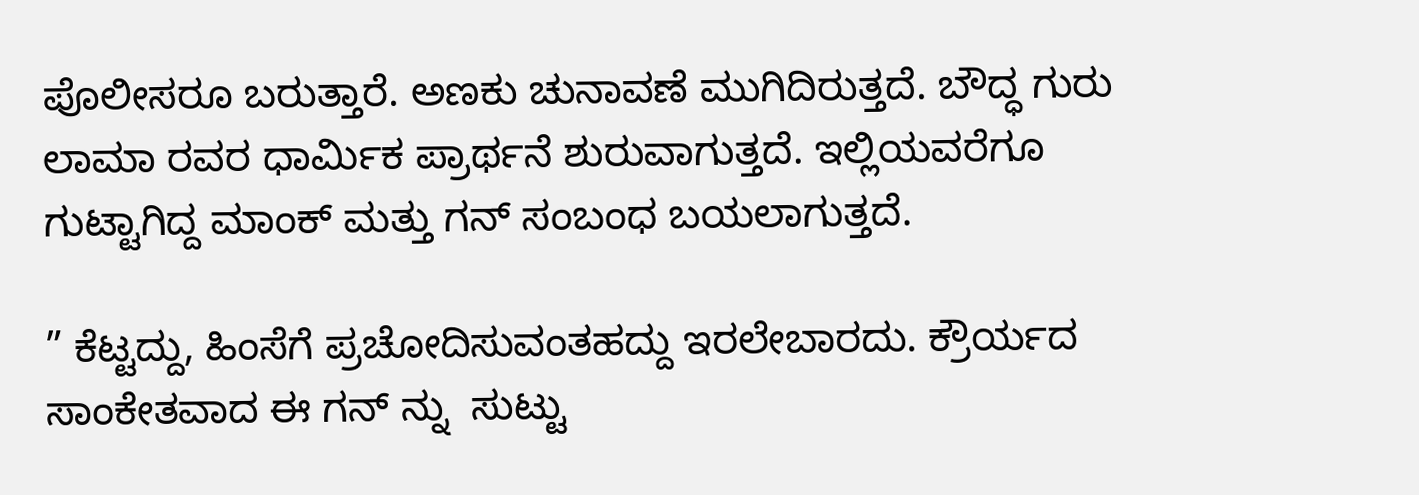ಪೊಲೀಸರೂ ಬರುತ್ತಾರೆ. ಅಣಕು ಚುನಾವಣೆ ಮುಗಿದಿರುತ್ತದೆ. ಬೌದ್ಧ ಗುರು ಲಾಮಾ ರವರ ಧಾರ್ಮಿಕ ಪ್ರಾರ್ಥನೆ ಶುರುವಾಗುತ್ತದೆ. ಇಲ್ಲಿಯವರೆಗೂ ಗುಟ್ಟಾಗಿದ್ದ ಮಾಂಕ್ ಮತ್ತು ಗನ್ ಸಂಬಂಧ ಬಯಲಾಗುತ್ತದೆ.

” ಕೆಟ್ಟದ್ದು, ಹಿಂಸೆಗೆ ಪ್ರಚೋದಿಸುವಂತಹದ್ದು ಇರಲೇಬಾರದು. ಕ್ರೌರ್ಯದ ಸಾಂಕೇತವಾದ ಈ ಗನ್ ನ್ನು  ಸುಟ್ಟು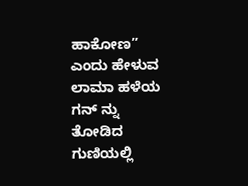ಹಾಕೋಣ” ಎಂದು ಹೇಳುವ ಲಾಮಾ ಹಳೆಯ ಗನ್ ನ್ನು ತೋಡಿದ ಗುಣಿಯಲ್ಲಿ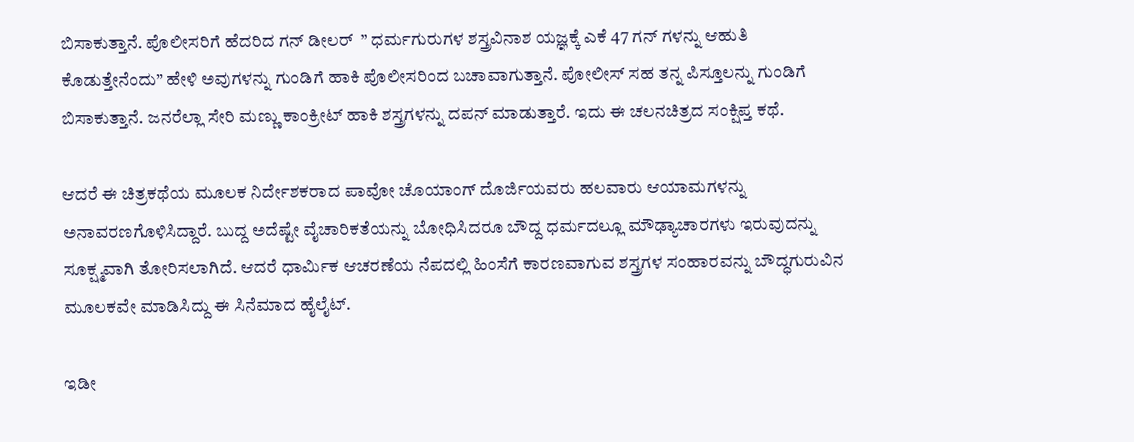ಬಿಸಾಕುತ್ತಾನೆ. ಪೊಲೀಸರಿಗೆ ಹೆದರಿದ ಗನ್ ಡೀಲರ್  ” ಧರ್ಮಗುರುಗಳ ಶಸ್ತ್ರವಿನಾಶ ಯಜ್ಞಕ್ಕೆ ಎಕೆ 47 ಗನ್ ಗಳನ್ನು ಆಹುತಿ ಕೊಡುತ್ತೇನೆಂದು” ಹೇಳಿ ಅವುಗಳನ್ನು ಗುಂಡಿಗೆ ಹಾಕಿ ಪೊಲೀಸರಿಂದ ಬಚಾವಾಗುತ್ತಾನೆ. ಪೋಲೀಸ್ ಸಹ ತನ್ನ ಪಿಸ್ತೂಲನ್ನು ಗುಂಡಿಗೆ ಬಿಸಾಕುತ್ತಾನೆ. ಜನರೆಲ್ಲಾ ಸೇರಿ ಮಣ್ಣು ಕಾಂಕ್ರೀಟ್ ಹಾಕಿ ಶಸ್ತ್ರಗಳನ್ನು ದಪನ್ ಮಾಡುತ್ತಾರೆ. ಇದು ಈ ಚಲನಚಿತ್ರದ ಸಂಕ್ಷಿಪ್ತ ಕಥೆ.

ಆದರೆ ಈ ಚಿತ್ರಕಥೆಯ ಮೂಲಕ ನಿರ್ದೇಶಕರಾದ ಪಾವೋ ಚೊಯಾಂಗ್ ದೊರ್ಜಿಯವರು ಹಲವಾರು ಆಯಾಮಗಳನ್ನು ಅನಾವರಣಗೊಳಿಸಿದ್ದಾರೆ. ಬುದ್ದ ಅದೆಷ್ಟೇ ವೈಚಾರಿಕತೆಯನ್ನು ಬೋಧಿಸಿದರೂ ಬೌದ್ದ ಧರ್ಮದಲ್ಲೂ ಮೌಢ್ಯಾಚಾರಗಳು ಇರುವುದನ್ನು ಸೂಕ್ಷ್ಮವಾಗಿ ತೋರಿಸಲಾಗಿದೆ. ಆದರೆ ಧಾರ್ಮಿಕ ಆಚರಣೆಯ ನೆಪದಲ್ಲಿ ಹಿಂಸೆಗೆ ಕಾರಣವಾಗುವ ಶಸ್ತ್ರಗಳ ಸಂಹಾರವನ್ನು ಬೌದ್ಧಗುರುವಿನ ಮೂಲಕವೇ ಮಾಡಿಸಿದ್ದು ಈ ಸಿನೆಮಾದ ಹೈಲೈಟ್.

ಇಡೀ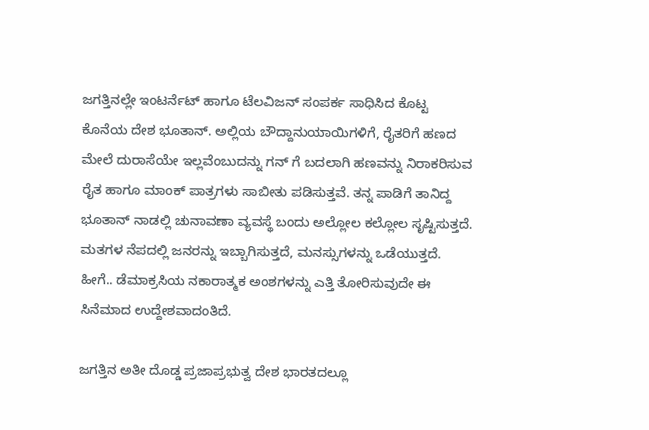ಜಗತ್ತಿನಲ್ಲೇ ಇಂಟರ್ನೆಟ್ ಹಾಗೂ ಟೆಲವಿಜನ್ ಸಂಪರ್ಕ ಸಾಧಿಸಿದ ಕೊಟ್ಟ ಕೊನೆಯ ದೇಶ ಭೂತಾನ್. ಅಲ್ಲಿಯ ಬೌದ್ದಾನುಯಾಯಿಗಳಿಗೆ, ರೈತರಿಗೆ ಹಣದ ಮೇಲೆ ದುರಾಸೆಯೇ ಇಲ್ಲವೆಂಬುದನ್ನು ಗನ್ ಗೆ ಬದಲಾಗಿ ಹಣವನ್ನು ನಿರಾಕರಿಸುವ ರೈತ ಹಾಗೂ ಮಾಂಕ್ ಪಾತ್ರಗಳು ಸಾಬೀತು ಪಡಿಸುತ್ತವೆ. ತನ್ನ ಪಾಡಿಗೆ ತಾನಿದ್ದ ಭೂತಾನ್ ನಾಡಲ್ಲಿ ಚುನಾವಣಾ ವ್ಯವಸ್ಥೆ ಬಂದು ಅಲ್ಲೋಲ ಕಲ್ಲೋಲ ಸೃಷ್ಟಿಸುತ್ತದೆ. ಮತಗಳ ನೆಪದಲ್ಲಿ ಜನರನ್ನು ಇಬ್ಬಾಗಿಸುತ್ತದೆ, ಮನಸ್ಸುಗಳನ್ನು ಒಡೆಯುತ್ತದೆ. ಹೀಗೆ.. ಡೆಮಾಕ್ರಸಿಯ ನಕಾರಾತ್ಮಕ ಅಂಶಗಳನ್ನು ಎತ್ತಿ ತೋರಿಸುವುದೇ ಈ ಸಿನೆಮಾದ ಉದ್ದೇಶವಾದಂತಿದೆ.

ಜಗತ್ತಿನ ಅತೀ ದೊಡ್ಡ ಪ್ರಜಾಪ್ರಭುತ್ವ ದೇಶ ಭಾರತದಲ್ಲೂ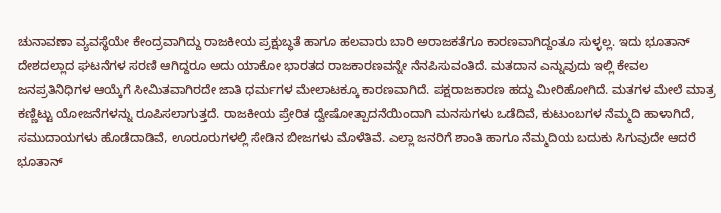ಚುನಾವಣಾ ವ್ಯವಸ್ಥೆಯೇ ಕೇಂದ್ರವಾಗಿದ್ದು ರಾಜಕೀಯ ಪ್ರಕ್ಷುಬ್ಧತೆ ಹಾಗೂ ಹಲವಾರು ಬಾರಿ ಅರಾಜಕತೆಗೂ ಕಾರಣವಾಗಿದ್ದಂತೂ ಸುಳ್ಳಲ್ಲ. ಇದು ಭೂತಾನ್ ದೇಶದಲ್ಲಾದ ಘಟನೆಗಳ ಸರಣಿ ಆಗಿದ್ದರೂ ಅದು ಯಾಕೋ ಭಾರತದ ರಾಜಕಾರಣವನ್ನೇ ನೆನಪಿಸುವಂತಿದೆ. ಮತದಾನ ಎನ್ನುವುದು ಇಲ್ಲಿ ಕೇವಲ ಜನಪ್ರತಿನಿಧಿಗಳ ಆಯ್ಕೆಗೆ ಸೀಮಿತವಾಗಿರದೇ ಜಾತಿ ಧರ್ಮಗಳ ಮೇಲಾಟಕ್ಕೂ ಕಾರಣವಾಗಿದೆ. ಪಕ್ಷರಾಜಕಾರಣ ಹದ್ದು ಮೀರಿಹೋಗಿದೆ. ಮತಗಳ ಮೇಲೆ ಮಾತ್ರ ಕಣ್ಣಿಟ್ಟು ಯೋಜನೆಗಳನ್ನು ರೂಪಿಸಲಾಗುತ್ತದೆ. ರಾಜಕೀಯ ಪ್ರೇರಿತ ದ್ವೇಷೋತ್ಪಾದನೆಯಿಂದಾಗಿ ಮನಸುಗಳು ಒಡೆದಿವೆ, ಕುಟುಂಬಗಳ ನೆಮ್ಮದಿ ಹಾಳಾಗಿದೆ, ಸಮುದಾಯಗಳು ಹೊಡೆದಾಡಿವೆ, ಊರೂರುಗಳಲ್ಲಿ ಸೇಡಿನ ಬೀಜಗಳು ಮೊಳೆತಿವೆ. ಎಲ್ಲಾ ಜನರಿಗೆ ಶಾಂತಿ ಹಾಗೂ ನೆಮ್ಮದಿಯ ಬದುಕು ಸಿಗುವುದೇ ಆದರೆ ಭೂತಾನ್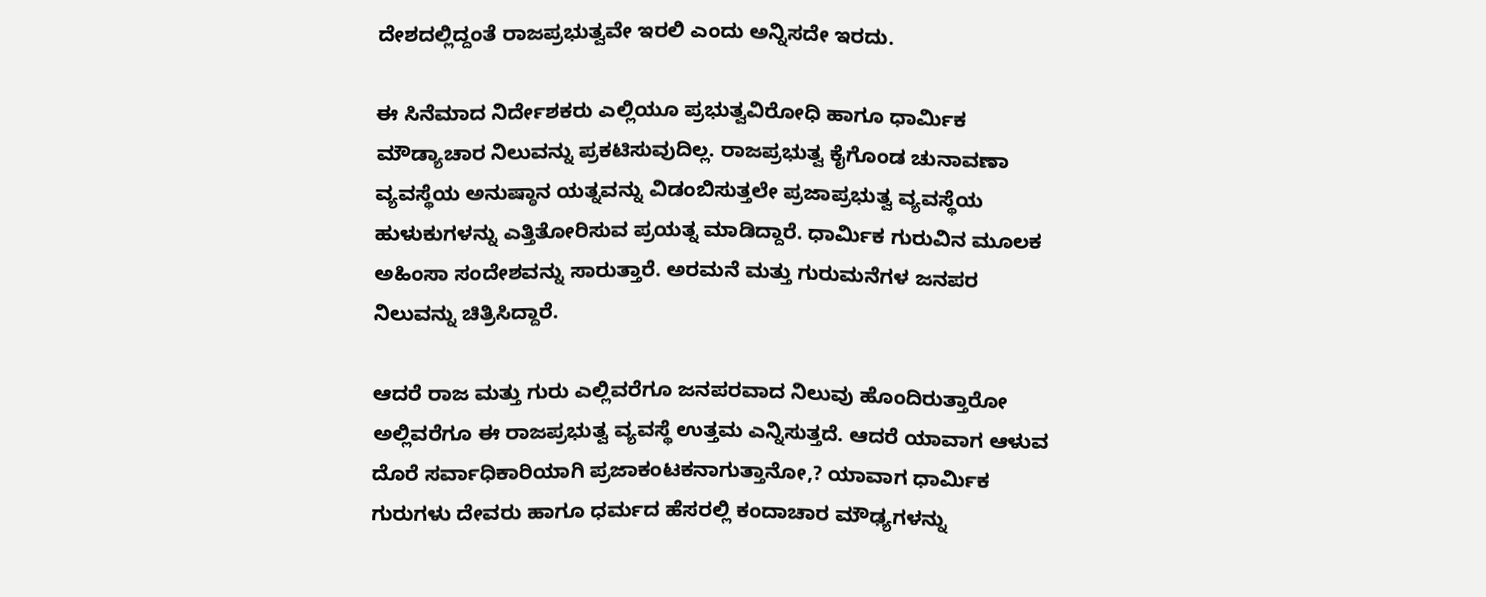ದೇಶದಲ್ಲಿದ್ದಂತೆ ರಾಜಪ್ರಭುತ್ವವೇ ಇರಲಿ ಎಂದು ಅನ್ನಿಸದೇ ಇರದು.

ಈ ಸಿನೆಮಾದ ನಿರ್ದೇಶಕರು ಎಲ್ಲಿಯೂ ಪ್ರಭುತ್ವವಿರೋಧಿ ಹಾಗೂ ಧಾರ್ಮಿಕ ಮೌಡ್ಯಾಚಾರ ನಿಲುವನ್ನು ಪ್ರಕಟಿಸುವುದಿಲ್ಲ. ರಾಜಪ್ರಭುತ್ವ ಕೈಗೊಂಡ ಚುನಾವಣಾ ವ್ಯವಸ್ಥೆಯ ಅನುಷ್ಠಾನ ಯತ್ನವನ್ನು ವಿಡಂಬಿಸುತ್ತಲೇ ಪ್ರಜಾಪ್ರಭುತ್ವ ವ್ಯವಸ್ಥೆಯ ಹುಳುಕುಗಳನ್ನು ಎತ್ತಿತೋರಿಸುವ ಪ್ರಯತ್ನ ಮಾಡಿದ್ದಾರೆ. ಧಾರ್ಮಿಕ ಗುರುವಿನ ಮೂಲಕ ಅಹಿಂಸಾ ಸಂದೇಶವನ್ನು ಸಾರುತ್ತಾರೆ. ಅರಮನೆ ಮತ್ತು ಗುರುಮನೆಗಳ ಜನಪರ ನಿಲುವನ್ನು ಚಿತ್ರಿಸಿದ್ದಾರೆ.

ಆದರೆ ರಾಜ ಮತ್ತು ಗುರು ಎಲ್ಲಿವರೆಗೂ ಜನಪರವಾದ ನಿಲುವು ಹೊಂದಿರುತ್ತಾರೋ ಅಲ್ಲಿವರೆಗೂ ಈ ರಾಜಪ್ರಭುತ್ವ ವ್ಯವಸ್ಥೆ ಉತ್ತಮ ಎನ್ನಿಸುತ್ತದೆ. ಆದರೆ ಯಾವಾಗ ಆಳುವ ದೊರೆ ಸರ್ವಾಧಿಕಾರಿಯಾಗಿ ಪ್ರಜಾಕಂಟಕನಾಗುತ್ತಾನೋ,? ಯಾವಾಗ ಧಾರ್ಮಿಕ ಗುರುಗಳು ದೇವರು ಹಾಗೂ ಧರ್ಮದ ಹೆಸರಲ್ಲಿ ಕಂದಾಚಾರ ಮೌಢ್ಯಗಳನ್ನು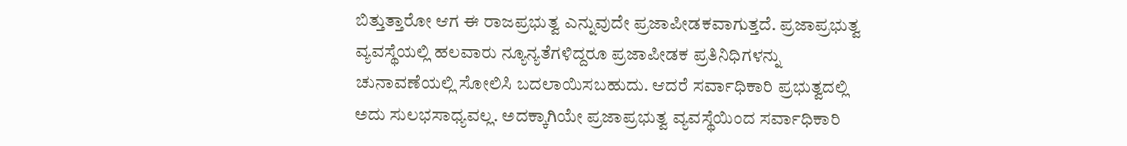ಬಿತ್ತುತ್ತಾರೋ ಆಗ ಈ ರಾಜಪ್ರಭುತ್ವ ಎನ್ನುವುದೇ ಪ್ರಜಾಪೀಡಕವಾಗುತ್ತದೆ. ಪ್ರಜಾಪ್ರಭುತ್ವ ವ್ಯವಸ್ಥೆಯಲ್ಲಿ ಹಲವಾರು ನ್ಯೂನ್ಯತೆಗಳಿದ್ದರೂ ಪ್ರಜಾಪೀಡಕ ಪ್ರತಿನಿಧಿಗಳನ್ನು ಚುನಾವಣೆಯಲ್ಲಿ ಸೋಲಿಸಿ ಬದಲಾಯಿಸಬಹುದು. ಆದರೆ ಸರ್ವಾಧಿಕಾರಿ ಪ್ರಭುತ್ವದಲ್ಲಿ ಅದು ಸುಲಭಸಾಧ್ಯವಲ್ಲ. ಅದಕ್ಕಾಗಿಯೇ ಪ್ರಜಾಪ್ರಭುತ್ವ ವ್ಯವಸ್ಥೆಯಿಂದ ಸರ್ವಾಧಿಕಾರಿ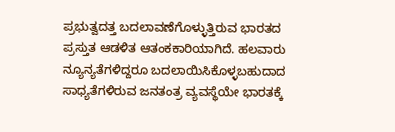ಪ್ರಭುತ್ವದತ್ತ ಬದಲಾವಣೆಗೊಳ್ಳುತ್ತಿರುವ ಭಾರತದ ಪ್ರಸ್ತುತ ಆಡಳಿತ ಆತಂಕಕಾರಿಯಾಗಿದೆ. ಹಲವಾರು ನ್ಯೂನ್ಯತೆಗಳಿದ್ದರೂ ಬದಲಾಯಿಸಿಕೊಳ್ಳಬಹುದಾದ ಸಾಧ್ಯತೆಗಳಿರುವ ಜನತಂತ್ರ ವ್ಯವಸ್ಥೆಯೇ ಭಾರತಕ್ಕೆ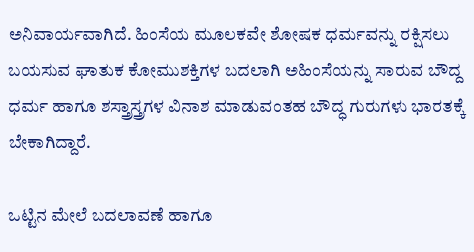ಅನಿವಾರ್ಯವಾಗಿದೆ‌. ಹಿಂಸೆಯ ಮೂಲಕವೇ ಶೋಷಕ ಧರ್ಮವನ್ನು ರಕ್ಷಿಸಲು ಬಯಸುವ ಘಾತುಕ ಕೋಮುಶಕ್ತಿಗಳ ಬದಲಾಗಿ ಅಹಿಂಸೆಯನ್ನು ಸಾರುವ ಬೌದ್ದ ಧರ್ಮ ಹಾಗೂ ಶಸ್ತ್ರಾಸ್ತ್ರಗಳ ವಿನಾಶ ಮಾಡುವಂತಹ ಬೌದ್ಧ ಗುರುಗಳು ಭಾರತಕ್ಕೆ ಬೇಕಾಗಿದ್ದಾರೆ.

ಒಟ್ಟಿನ ಮೇಲೆ ಬದಲಾವಣೆ ಹಾಗೂ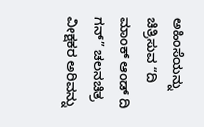ಅಹಿಂಸೆಯನ್ನು ಚಿತ್ರಿಸುವ “ದಿ ಮಾಂಕ್ ಆಂಡ್ ದಿ ಗನ್” ಚಲನಚಿತ್ರ ವೀಕ್ಷಕರ ಅರಿವನ್ನು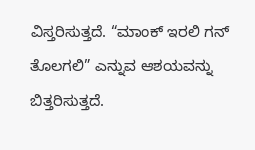ವಿಸ್ತರಿಸುತ್ತದೆ. “ಮಾಂಕ್ ಇರಲಿ ಗನ್ ತೊಲಗಲಿ” ಎನ್ನುವ ಆಶಯವನ್ನು ಬಿತ್ತರಿಸುತ್ತದೆ.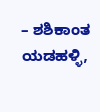– ಶಶಿಕಾಂತ ಯಡಹಳ್ಳಿ,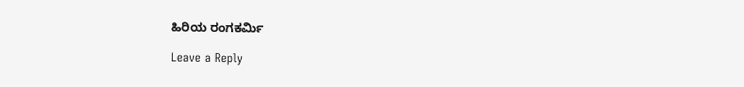ಹಿರಿಯ ರಂಗಕರ್ಮಿ

Leave a Reply